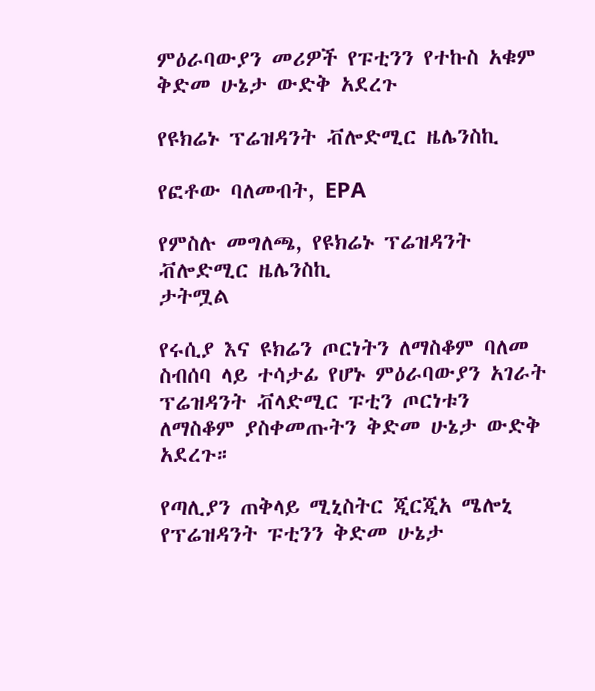ምዕራባውያን መሪዎች የፑቲንን የተኩስ አቁም ቅድመ ሁኔታ ውድቅ አደረጉ

የዩክሬኑ ፕሬዝዳንት ቭሎድሚር ዜሌንስኪ

የፎቶው ባለመብት, EPA

የምስሉ መግለጫ, የዩክሬኑ ፕሬዝዳንት ቭሎድሚር ዜሌንስኪ
ታትሟል

የሩሲያ እና ዩክሬን ጦርነትን ለማስቆም ባለመ ስብሰባ ላይ ተሳታፊ የሆኑ ምዕራባውያን አገራት ፕሬዝዳንት ቭላድሚር ፑቲን ጦርነቱን ለማስቆም ያስቀመጡትን ቅድመ ሁኔታ ውድቅ አደረጉ።

የጣሊያን ጠቅላይ ሚኒስትር ጂርጂአ ሜሎኒ የፕሬዝዳንት ፑቲንን ቅድመ ሁኔታ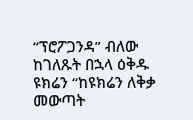“ፕሮፖጋንዳ” ብለው ከገለጹት በኋላ ዕቅዱ ዩክሬን “ከዩክሬን ለቅቃ መውጣት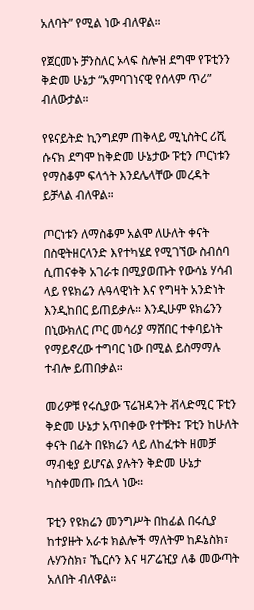አለባት” የሚል ነው ብለዋል።

የጀርመኑ ቻንስለር ኦላፍ ስሎዝ ደግሞ የፑቲንን ቅድመ ሁኔታ “አምባገነናዊ የሰላም ጥሪ” ብለውታል።

የዩናይትድ ኪንግደም ጠቅላይ ሚኒስትር ሪሺ ሱናክ ደግሞ ከቅድመ ሁኔታው ፑቲን ጦርነቱን የማስቆም ፍላጎት እንደሌላቸው መረዳት ይቻላል ብለዋል።

ጦርነቱን ለማስቆም አልሞ ለሁለት ቀናት በስዊትዘርላንድ እየተካሄደ የሚገኘው ስብሰባ ሲጠናቀቅ አገራቱ በሚያወጡት የውሳኔ ሃሳብ ላይ የዩክሬን ሉዓላዊነት እና የግዛት አንድነት እንዲከበር ይጠይቃሉ። እንዲሁም ዩክሬንን በኒውክለር ጦር መሳሪያ ማሸበር ተቀባይነት የማይኖረው ተግባር ነው በሚል ይስማማሉ ተብሎ ይጠበቃል።

መሪዎቹ የሩሲያው ፕሬዝዳንት ቭላድሚር ፑቲን ቅድመ ሁኔታ አጥበቀው የተቹት፤ ፑቲን ከሁለት ቀናት በፊት በዩክሬን ላይ ለከፈቱት ዘመቻ ማብቂያ ይሆናል ያሉትን ቅድመ ሁኔታ ካስቀመጡ በኋላ ነው።

ፑቲን የዩክሬን መንግሥት በከፊል በሩሲያ ከተያዙት አራቱ ክልሎች ማለትም ከዶኔስክ፣ ሉሃንስክ፣ ኼርሶን እና ዛፖሬዢያ ለቆ መውጣት አለበት ብለዋል።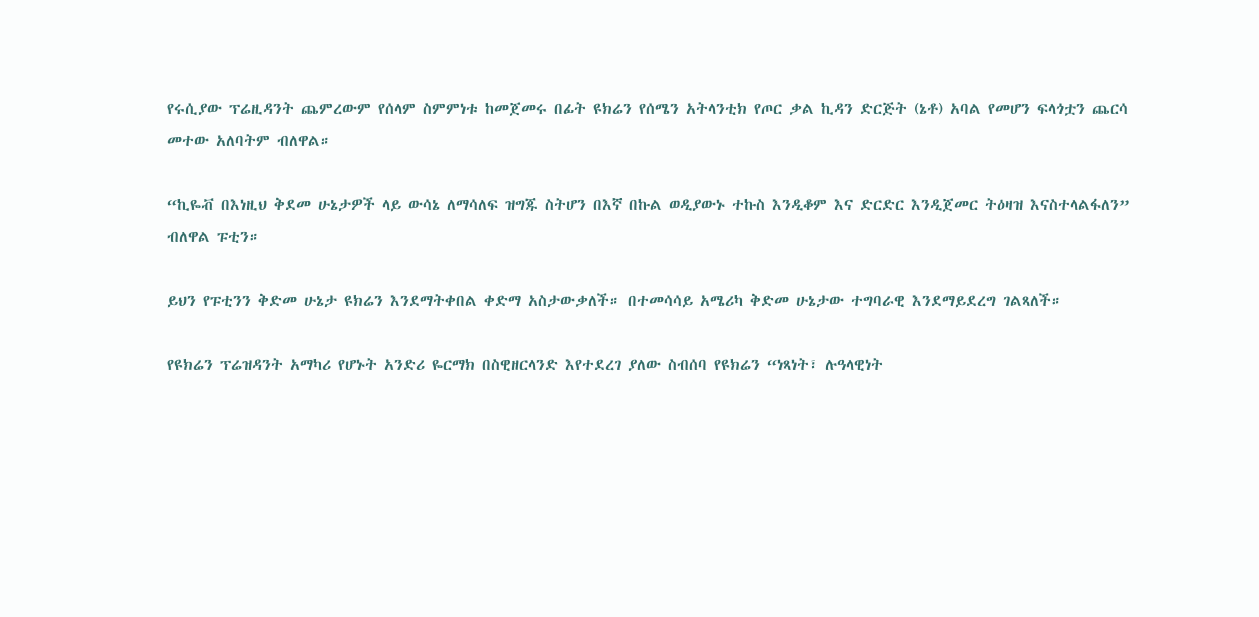የሩሲያው ፕሬዚዳንት ጨምረውም የሰላም ስምምነቱ ከመጀመሩ በፊት ዩክሬን የሰሜን አትላንቲክ የጦር ቃል ኪዳን ድርጅት (ኔቶ) አባል የመሆን ፍላጎቷን ጨርሳ መተው አለባትም ብለዋል።

“ኪዬቭ በእነዚህ ቅደመ ሁኔታዎች ላይ ውሳኔ ለማሳለፍ ዝግጁ ስትሆን በእኛ በኩል ወዲያውኑ ተኩስ እንዲቆም እና ድርድር እንዲጀመር ትዕዛዝ እናስተላልፋለን” ብለዋል ፑቲን።

ይህን የፑቲንን ቅድመ ሁኔታ ዩክሬን እንደማትቀበል ቀድማ አስታውቃለች። በተመሳሳይ አሜሪካ ቅድመ ሁኔታው ተግባራዊ እንደማይደረግ ገልጻለች።

የዩክሬን ፕሬዝዳንት አማካሪ የሆኑት አንድሪ ዬርማክ በስዊዘርላንድ እየተደረገ ያለው ስብሰባ የዩክሬን “ነጻነት፣ ሉዓላዊነት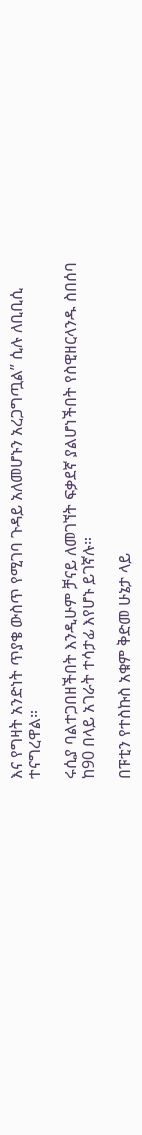እና የግዛት አንድነት ጥያቄ ውስጥ የሚገባ ጉዳይ አለመሆኑን አረጋግጧል” ሲሉ ለቢቢሲ ተናግረዋል።

ሩሲያ ባልተጋበዘችበት እንዲሁም ቻናይ ለመገኘት ፍቃደኛ ያልሆነችበት የስዊዘርላንዱ ስበሰባ ከ90 በላይ አገራት ተሳታፊ እየሆኑ ይገኛሉ።

በፑቲን የተስኩስ አቁም ቅድመ ሁኔታ ላይ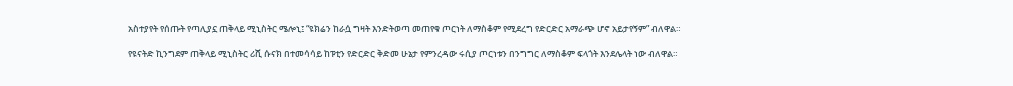አስተያየት የሰጡት የጣሊያኗ ጠቅላይ ሚኒስትር ሜሎኒ፤ “ዩክሬን ከራሷ ግዛት እንድትወጣ መጠየቁ ጦርነት ለማስቆም የሚደረግ የድርድር አማራጭ ሆኖ አይታየኝም” ብለዋል።

የዩናትድ ኪንግደም ጠቅላይ ሚኒስትር ሪሺ ሱናክ በተመሳሳይ ከፑቲን የድርድር ቅድመ ሁኔታ የምንረዳው ሩሲያ ጦርነቱን በንግግር ለማስቆም ፍላጎት እንደሌላት ነው ብለዋል።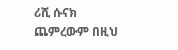ሪሺ ሱናክ ጨምረውም በዚህ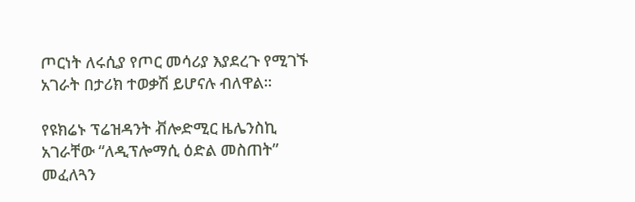ጦርነት ለሩሲያ የጦር መሳሪያ እያደረጉ የሚገኙ አገራት በታሪክ ተወቃሽ ይሆናሉ ብለዋል።

የዩክሬኑ ፕሬዝዳንት ቭሎድሚር ዜሌንስኪ አገራቸው “ለዲፕሎማሲ ዕድል መስጠት” መፈለጓን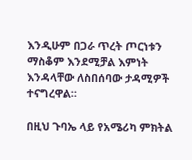እንዲሁም በጋራ ጥረት ጦርነቱን ማስቆም እንደሚቻል እምነት እንዳላቸው ለስበሰባው ታዳሚዎች ተናግረዋል።

በዚህ ጉባኤ ላይ የአሜሪካ ምክትል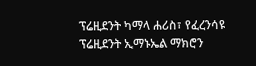ፕሬዚደንት ካማላ ሐሪስ፣ የፈረንሳዩ ፕሬዚደንት ኢማኑኤል ማክሮን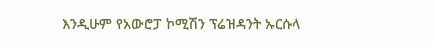እንዲሁም የአውሮፓ ኮሚሽን ፕሬዝዳንት ኡርሱላ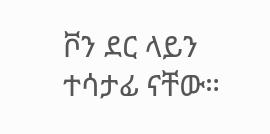ቮን ደር ላይን ተሳታፊ ናቸው።